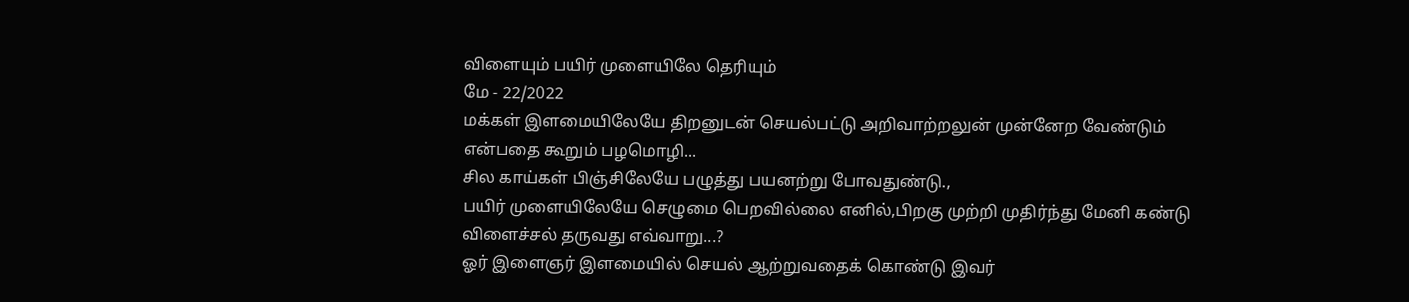விளையும் பயிர் முளையிலே தெரியும்
மே - 22/2022
மக்கள் இளமையிலேயே திறனுடன் செயல்பட்டு அறிவாற்றலுன் முன்னேற வேண்டும் என்பதை கூறும் பழமொழி...
சில காய்கள் பிஞ்சிலேயே பழுத்து பயனற்று போவதுண்டு.,
பயிர் முளையிலேயே செழுமை பெறவில்லை எனில்,பிறகு முற்றி முதிர்ந்து மேனி கண்டு விளைச்சல் தருவது எவ்வாறு...?
ஓர் இளைஞர் இளமையில் செயல் ஆற்றுவதைக் கொண்டு இவர்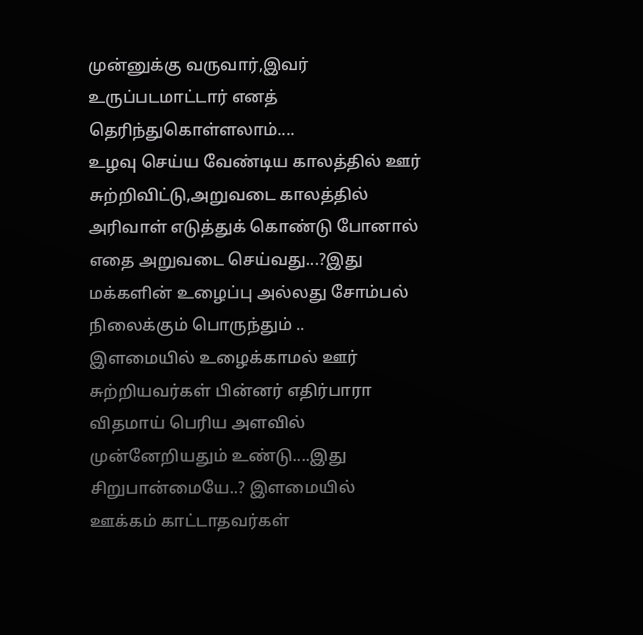முன்னுக்கு வருவார்,இவர் உருப்படமாட்டார் எனத் தெரிந்துகொள்ளலாம்....
உழவு செய்ய வேண்டிய காலத்தில் ஊர் சுற்றிவிட்டு,அறுவடை காலத்தில் அரிவாள் எடுத்துக் கொண்டு போனால் எதை அறுவடை செய்வது...?இது மக்களின் உழைப்பு அல்லது சோம்பல் நிலைக்கும் பொருந்தும் ..
இளமையில் உழைக்காமல் ஊர் சுற்றியவர்கள் பின்னர் எதிர்பாரா விதமாய் பெரிய அளவில் முன்னேறியதும் உண்டு....இது சிறுபான்மையே..? இளமையில் ஊக்கம் காட்டாதவர்கள்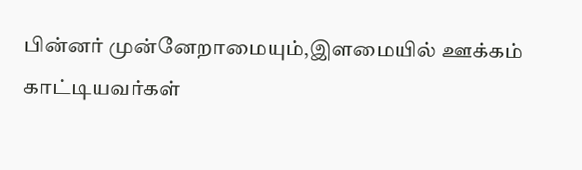பின்னர் முன்னேறாமையும்,இளமையில் ஊக்கம் காட்டியவர்கள்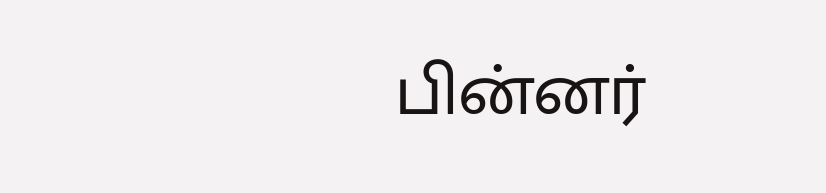பின்னர்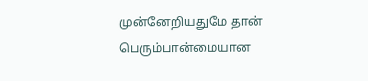முன்னேறியதுமே தான் பெரும்பான்மையான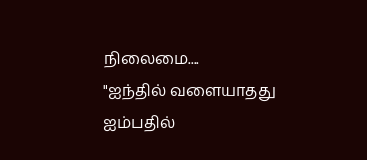நிலைமை....
"ஐந்தில் வளையாதது ஐம்பதில்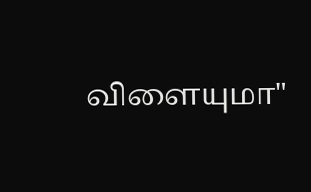விளையுமா"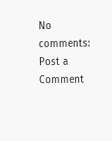No comments:
Post a Comment